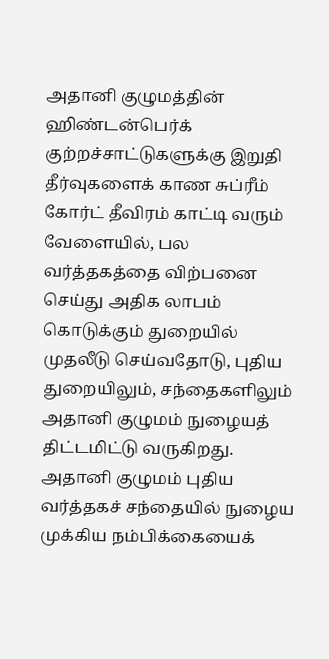அதானி குழுமத்தின் ஹிண்டன்பெர்க் குற்றச்சாட்டுகளுக்கு இறுதி தீர்வுகளைக் காண சுப்ரீம் கோர்ட் தீவிரம் காட்டி வரும் வேளையில், பல வர்த்தகத்தை விற்பனை செய்து அதிக லாபம் கொடுக்கும் துறையில் முதலீடு செய்வதோடு, புதிய துறையிலும், சந்தைகளிலும் அதானி குழுமம் நுழையத் திட்டமிட்டு வருகிறது.
அதானி குழுமம் புதிய வர்த்தகச் சந்தையில் நுழைய முக்கிய நம்பிக்கையைக்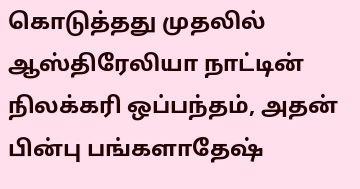கொடுத்தது முதலில் ஆஸ்திரேலியா நாட்டின் நிலக்கரி ஒப்பந்தம், அதன் பின்பு பங்களாதேஷ்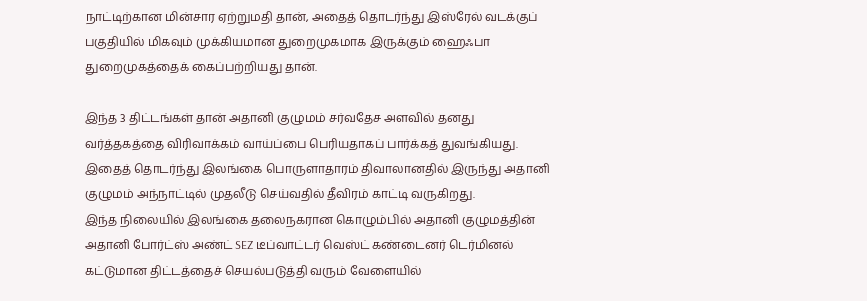நாட்டிற்கான மின்சார ஏற்றுமதி தான், அதைத் தொடர்ந்து இஸ்ரேல் வடக்குப் பகுதியில் மிகவும் முக்கியமான துறைமுகமாக இருக்கும் ஹைஃபா துறைமுகத்தைக் கைப்பற்றியது தான்.

இந்த 3 திட்டங்கள் தான் அதானி குழுமம் சர்வதேச அளவில் தனது வர்த்தகத்தை விரிவாக்கம் வாய்ப்பை பெரியதாகப் பார்க்கத் துவங்கியது. இதைத் தொடர்ந்து இலங்கை பொருளாதாரம் திவாலானதில் இருந்து அதானி குழுமம் அந்நாட்டில் முதலீடு செய்வதில் தீவிரம் காட்டி வருகிறது.
இந்த நிலையில் இலங்கை தலைநகரான கொழும்பில் அதானி குழுமத்தின் அதானி போர்ட்ஸ் அண்ட் SEZ டீப்வாட்டர் வெஸ்ட் கண்டைனர் டெர்மினல் கட்டுமான திட்டத்தைச் செயல்படுத்தி வரும் வேளையில்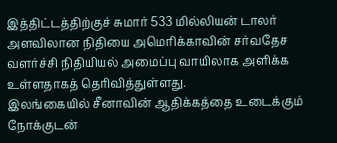இத்திட்டத்திற்குச் சுமார் 533 மில்லியன் டாலர் அளவிலான நிதியை அமெரிக்காவின் சர்வதேச வளர்ச்சி நிதியியல் அமைப்பு வாயிலாக அளிக்க உள்ளதாகத் தெரிவித்துள்ளது.
இலங்கையில் சீனாவின் ஆதிக்கத்தை உடைக்கும் நோக்குடன்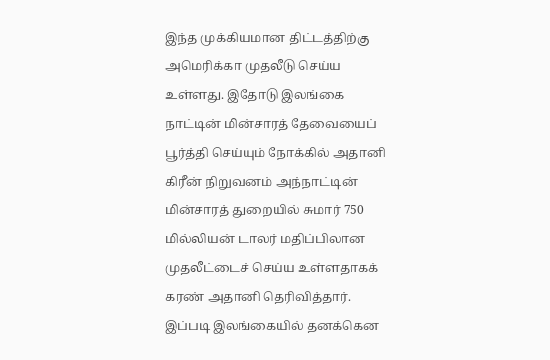இந்த முக்கியமான திட்டத்திற்கு அமெரிக்கா முதலீடு செய்ய உள்ளது. இதோடு இலங்கை நாட்டின் மின்சாரத் தேவையைப் பூர்த்தி செய்யும் நோக்கில் அதானி கிரீன் நிறுவனம் அந்நாட்டின் மின்சாரத் துறையில் சுமார் 750 மில்லியன் டாலர் மதிப்பிலான முதலீட்டைச் செய்ய உள்ளதாகக் கரண் அதானி தெரிவித்தார்.
இப்படி இலங்கையில் தனக்கென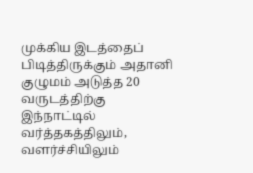முக்கிய இடத்தைப் பிடித்திருக்கும் அதானி குழுமம் அடுத்த 20 வருடத்திற்கு இந்நாட்டில் வர்த்தகத்திலும், வளர்ச்சியிலும்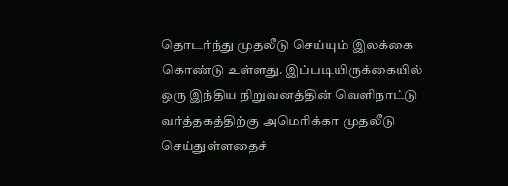தொடர்ந்து முதலீடு செய்யும் இலக்கை கொண்டு உள்ளது. இப்படியிருக்கையில் ஒரு இந்திய நிறுவனத்தின் வெளிநாட்டு வர்த்தகத்திற்கு அமெரிக்கா முதலீடு செய்துள்ளதைச்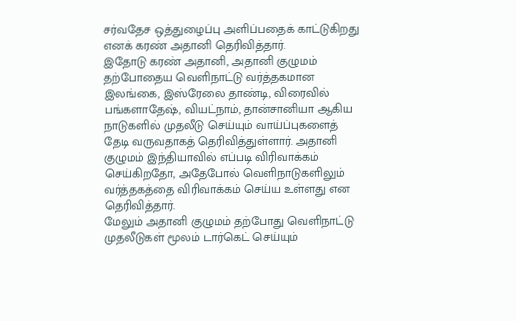சர்வதேச ஒத்துழைப்பு அளிப்பதைக் காட்டுகிறது எனக் கரண் அதானி தெரிவித்தார்.
இதோடு கரண் அதானி, அதானி குழுமம் தற்போதைய வெளிநாட்டு வர்த்தகமான இலங்கை, இஸ்ரேலை தாண்டி, விரைவில் பங்களாதேஷ், வியட்நாம், தான்சானியா ஆகிய நாடுகளில் முதலீடு செய்யும் வாய்ப்புகளைத் தேடி வருவதாகத் தெரிவித்துள்ளார். அதானி குழுமம் இந்தியாவில் எப்படி விரிவாக்கம் செய்கிறதோ, அதேபோல் வெளிநாடுகளிலும் வர்த்தகத்தை விரிவாக்கம் செய்ய உள்ளது என தெரிவித்தார்.
மேலும் அதானி குழுமம் தற்போது வெளிநாட்டு முதலீடுகள் மூலம் டார்கெட் செய்யும்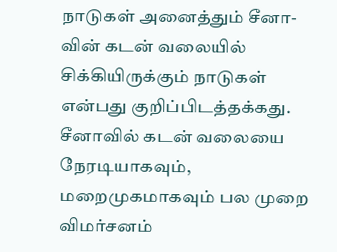நாடுகள் அனைத்தும் சீனா-வின் கடன் வலையில் சிக்கியிருக்கும் நாடுகள் என்பது குறிப்பிடத்தக்கது. சீனாவில் கடன் வலையை நேரடியாகவும், மறைமுகமாகவும் பல முறை விமர்சனம்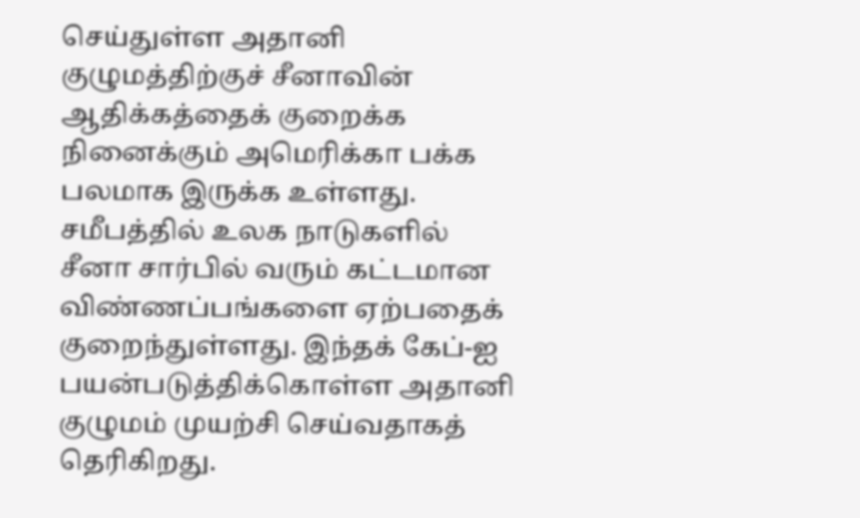செய்துள்ள அதானி குழுமத்திற்குச் சீனாவின் ஆதிக்கத்தைக் குறைக்க நினைக்கும் அமெரிக்கா பக்க பலமாக இருக்க உள்ளது.
சமீபத்தில் உலக நாடுகளில் சீனா சார்பில் வரும் கட்டமான விண்ணப்பங்களை ஏற்பதைக் குறைந்துள்ளது. இந்தக் கேப்-ஐ பயன்படுத்திக்கொள்ள அதானி குழுமம் முயற்சி செய்வதாகத் தெரிகிறது.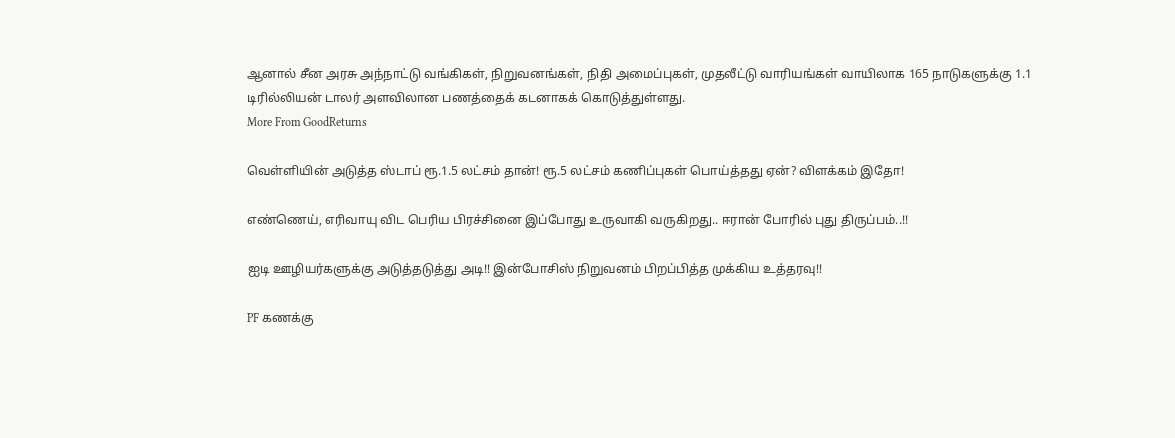ஆனால் சீன அரசு அந்நாட்டு வங்கிகள், நிறுவனங்கள், நிதி அமைப்புகள், முதலீட்டு வாரியங்கள் வாயிலாக 165 நாடுகளுக்கு 1.1 டிரில்லியன் டாலர் அளவிலான பணத்தைக் கடனாகக் கொடுத்துள்ளது.
More From GoodReturns

வெள்ளியின் அடுத்த ஸ்டாப் ரூ.1.5 லட்சம் தான்! ரூ.5 லட்சம் கணிப்புகள் பொய்த்தது ஏன்? விளக்கம் இதோ!

எண்ணெய், எரிவாயு விட பெரிய பிரச்சினை இப்போது உருவாகி வருகிறது.. ஈரான் போரில் புது திருப்பம்..!!

ஐடி ஊழியர்களுக்கு அடுத்தடுத்து அடி!! இன்போசிஸ் நிறுவனம் பிறப்பித்த முக்கிய உத்தரவு!!

PF கணக்கு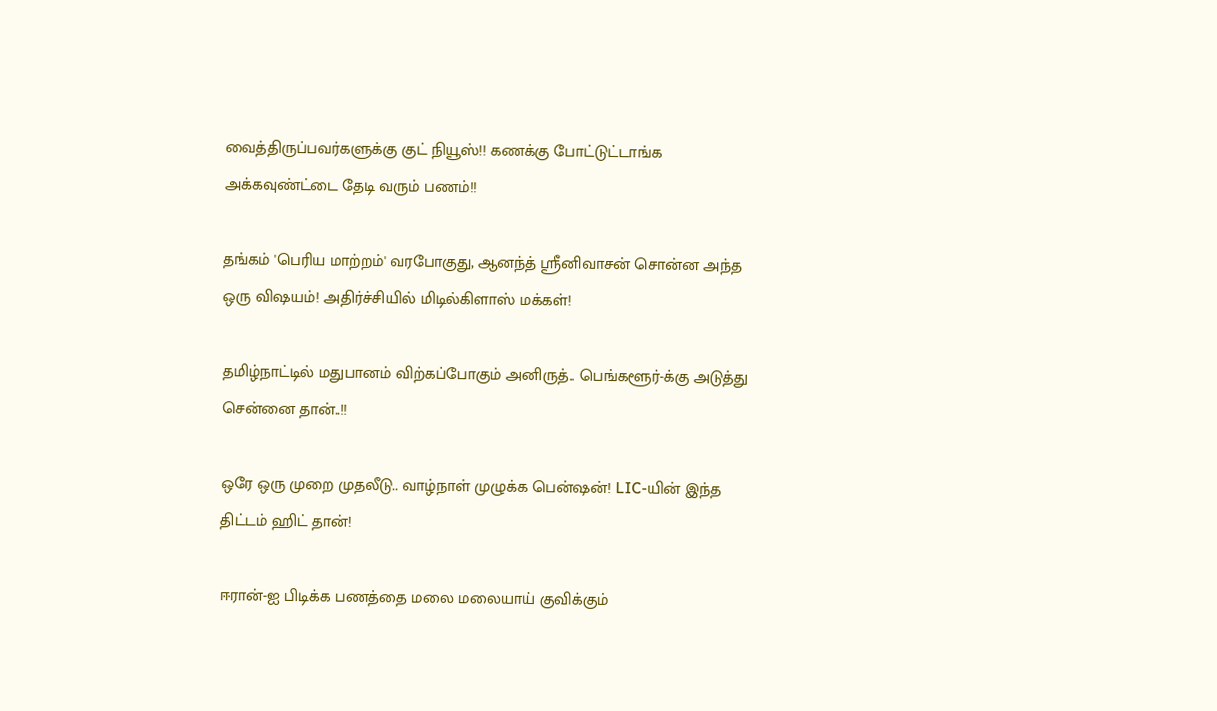வைத்திருப்பவர்களுக்கு குட் நியூஸ்!! கணக்கு போட்டுட்டாங்க அக்கவுண்ட்டை தேடி வரும் பணம்!!

தங்கம் 'பெரிய மாற்றம்' வரபோகுது, ஆனந்த் ஸ்ரீனிவாசன் சொன்ன அந்த ஒரு விஷயம்! அதிர்ச்சியில் மிடில்கிளாஸ் மக்கள்!

தமிழ்நாட்டில் மதுபானம் விற்கப்போகும் அனிருத்.. பெங்களூர்-க்கு அடுத்து சென்னை தான்..!!

ஒரே ஒரு முறை முதலீடு.. வாழ்நாள் முழுக்க பென்ஷன்! LIC-யின் இந்த திட்டம் ஹிட் தான்!

ஈரான்-ஐ பிடிக்க பணத்தை மலை மலையாய் குவிக்கும்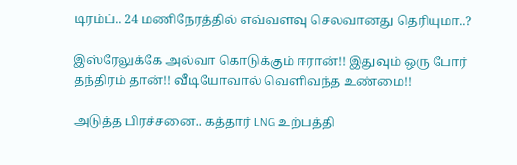டிரம்ப்.. 24 மணிநேரத்தில் எவ்வளவு செலவானது தெரியுமா..?

இஸ்ரேலுக்கே அல்வா கொடுக்கும் ஈரான்!! இதுவும் ஒரு போர் தந்திரம் தான்!! வீடியோவால் வெளிவந்த உண்மை!!

அடுத்த பிரச்சனை.. கத்தார் LNG உற்பத்தி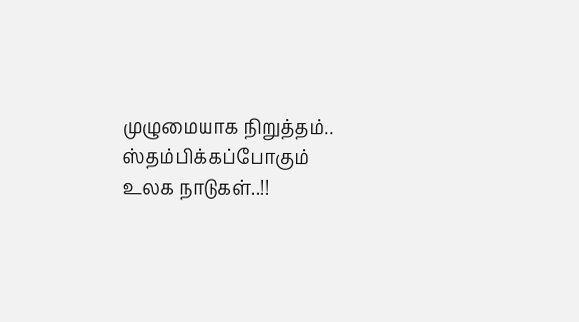முழுமையாக நிறுத்தம்.. ஸ்தம்பிக்கப்போகும் உலக நாடுகள்..!!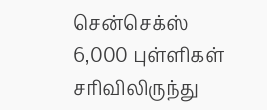சென்செக்ஸ் 6,000 புள்ளிகள் சரிவிலிருந்து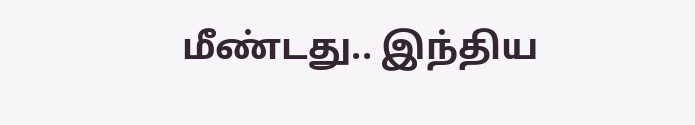மீண்டது.. இந்திய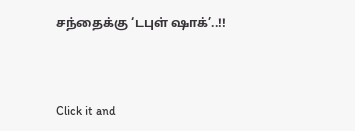சந்தைக்கு ‘டபுள் ஷாக்’..!!



Click it and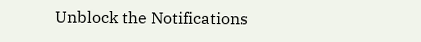Unblock the Notifications